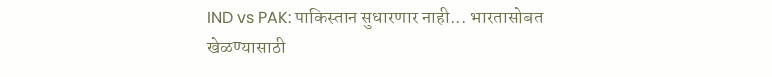IND vs PAK: पाकिस्तान सुधारणार नाही... भारतासोबत खेळण्यासाठी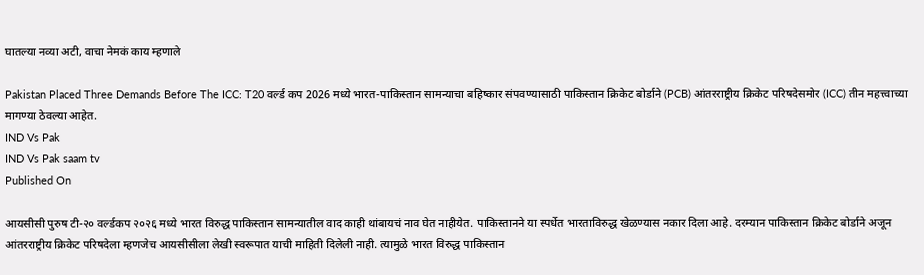घातल्या नव्या अटी, वाचा नेमकं काय म्हणाले

Pakistan Placed Three Demands Before The ICC: T20 वर्ल्ड कप 2026 मध्ये भारत-पाकिस्तान सामन्याचा बहिष्कार संपवण्यासाठी पाकिस्तान क्रिकेट बोर्डाने (PCB) आंतरराष्ट्रीय क्रिकेट परिषदेसमोर (ICC) तीन महत्त्वाच्या मागण्या ठेवल्या आहेत.
IND Vs Pak
IND Vs Pak saam tv
Published On

आयसीसी पुरुष टी-२० वर्ल्डकप २०२६ मध्ये भारत विरुद्ध पाकिस्तान सामन्यातील वाद काही थांबायचं नाव घेत नाहीयेत. पाकिस्तानने या स्पर्धेत भारताविरुद्ध खेळण्यास नकार दिला आहे. दरम्यान पाकिस्तान क्रिकेट बोर्डाने अजून आंतरराष्ट्रीय क्रिकेट परिषदेला म्हणजेच आयसीसीला लेखी स्वरूपात याची माहिती दिलेली नाही. त्यामुळे भारत विरुद्ध पाकिस्तान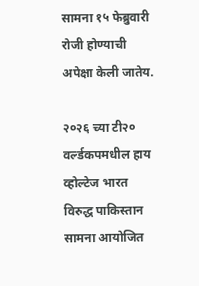सामना १५ फेब्रुवारी रोजी होण्याची अपेक्षा केली जातेय.

२०२६ च्या टी२० वर्ल्डकपमधील हाय व्होल्टेज भारत विरुद्ध पाकिस्तान सामना आयोजित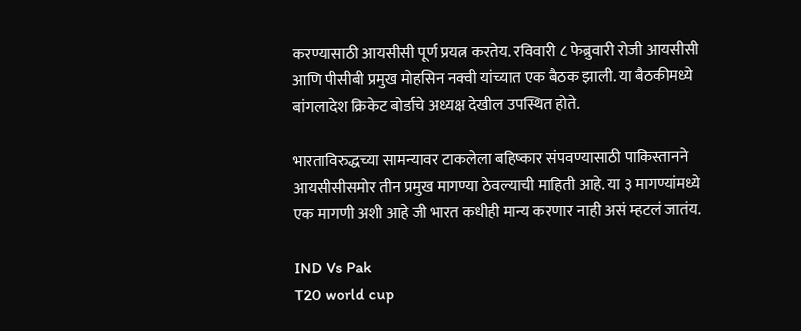करण्यासाठी आयसीसी पूर्ण प्रयत्न करतेय. रविवारी ८ फेब्रुवारी रोजी आयसीसी आणि पीसीबी प्रमुख मोहसिन नक्वी यांच्यात एक बैठक झाली. या बैठकीमध्ये बांगलादेश क्रिकेट बोर्डाचे अध्यक्ष देखील उपस्थित होते.

भारताविरुद्धच्या सामन्यावर टाकलेला बहिष्कार संपवण्यासाठी पाकिस्तानने आयसीसीसमोर तीन प्रमुख मागण्या ठेवल्याची माहिती आहे. या ३ मागण्यांमध्ये एक मागणी अशी आहे जी भारत कधीही मान्य करणार नाही असं म्हटलं जातंय.

IND Vs Pak
T20 world cup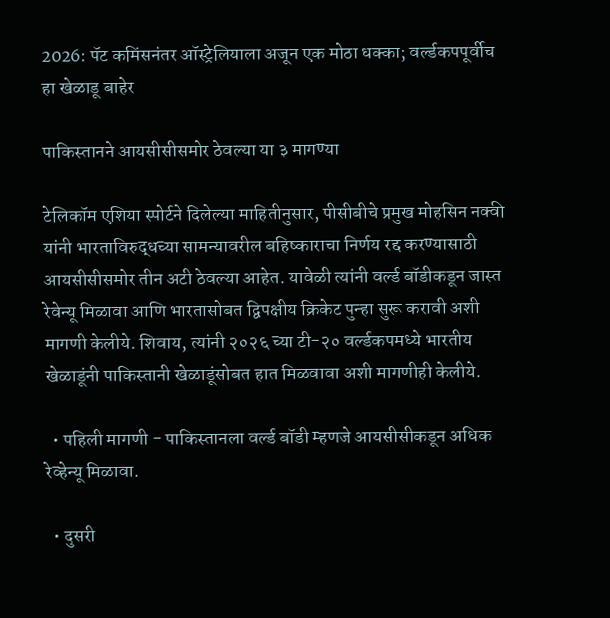2026: पॅट कमिंसनंतर ऑस्ट्रेलियाला अजून एक मोठा धक्का; वर्ल्डकपपूर्वीच हा खेळाडू बाहेर

पाकिस्तानने आयसीसीसमोर ठेवल्या या ३ मागण्या

टेलिकॉम एशिया स्पोर्टने दिलेल्या माहितीनुसार, पीसीबीचे प्रमुख मोहसिन नक्वी यांनी भारताविरुद्धच्या सामन्यावरील बहिष्काराचा निर्णय रद्द करण्यासाठी आयसीसीसमोर तीन अटी ठेवल्या आहेत. यावेळी त्यांनी वर्ल्ड बॉडीकडून जास्त रेवेन्यू मिळावा आणि भारतासोबत द्विपक्षीय क्रिकेट पुन्हा सुरू करावी अशी मागणी केलीये. शिवाय, त्यांनी २०२६ च्या टी-२० वर्ल्डकपमध्ये भारतीय खेळाडूंनी पाकिस्तानी खेळाडूंसोबत हात मिळवावा अशी मागणीही केलीये.

  • पहिली मागणी - पाकिस्तानला वर्ल्ड बॉडी म्हणजे आयसीसीकडून अधिक रेव्हेन्यू मिळावा.

  • दुसरी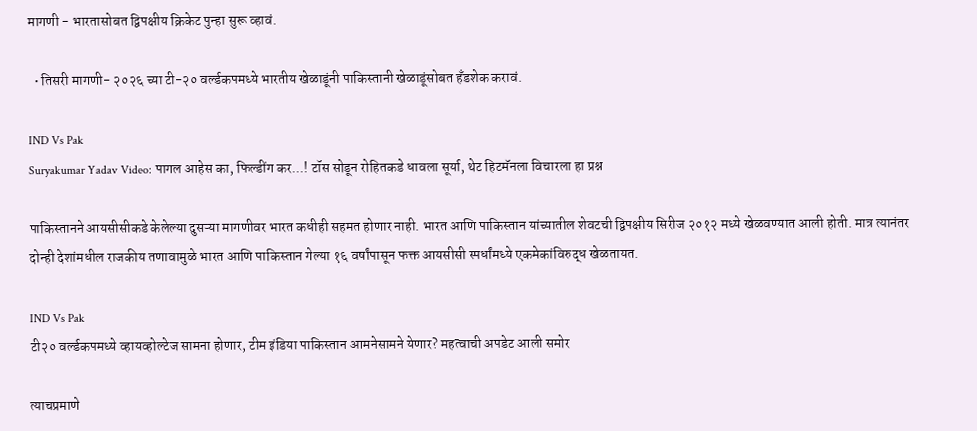मागणी - भारतासोबत द्विपक्षीय क्रिकेट पुन्हा सुरू व्हावं.

  • तिसरी मागणी- २०२६ च्या टी-२० वर्ल्डकपमध्ये भारतीय खेळाडूंनी पाकिस्तानी खेळाडूंसोबत हँडशेक करावं.

IND Vs Pak
Suryakumar Yadav Video: पागल आहेस का, फिल्डींग कर...! टॉस सोडून रोहितकडे धावला सूर्या, थेट हिटमॅनला विचारला हा प्रश्न

पाकिस्तानने आयसीसीकडे केलेल्या दुसऱ्या मागणीवर भारत कधीही सहमत होणार नाही. भारत आणि पाकिस्तान यांच्यातील शेवटची द्विपक्षीय सिरीज २०१२ मध्ये खेळवण्यात आली होती. मात्र त्यानंतर दोन्ही देशांमधील राजकीय तणावामुळे भारत आणि पाकिस्तान गेल्या १६ वर्षांपासून फक्त आयसीसी स्पर्धांमध्ये एकमेकांविरुद्ध खेळतायत.

IND Vs Pak
टी२० वर्ल्डकपमध्ये व्हायव्होल्टेज सामना होणार, टीम इंडिया पाकिस्तान आमनेसामने येणार? महत्वाची अपडेट आली समोर

त्याचप्रमाणे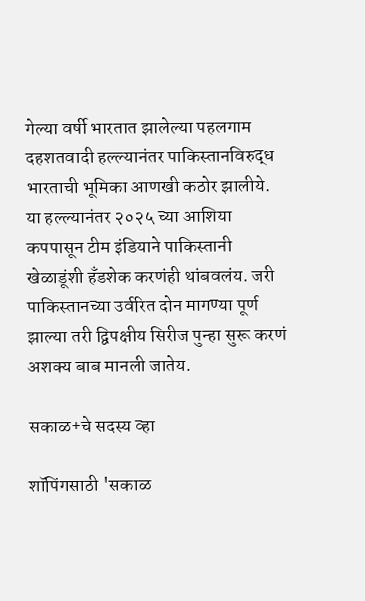गेल्या वर्षी भारतात झालेल्या पहलगाम दहशतवादी हल्ल्यानंतर पाकिस्तानविरुद्ध भारताची भूमिका आणखी कठोर झालीये. या हल्ल्यानंतर २०२५ च्या आशिया कपपासून टीम इंडियाने पाकिस्तानी खेळाडूंशी हँडशेक करणंही थांबवलंय. जरी पाकिस्तानच्या उर्वरित दोन मागण्या पूर्ण झाल्या तरी द्विपक्षीय सिरीज पुन्हा सुरू करणं अशक्य बाब मानली जातेय.

सकाळ+चे सदस्य व्हा

शॉपिंगसाठी 'सकाळ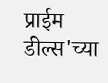प्राईम डील्स'च्या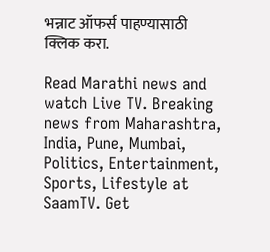भन्नाट ऑफर्स पाहण्यासाठी क्लिक करा.

Read Marathi news and watch Live TV. Breaking news from Maharashtra, India, Pune, Mumbai, Politics, Entertainment, Sports, Lifestyle at SaamTV. Get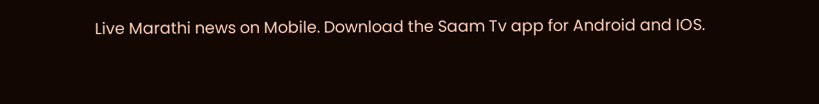Live Marathi news on Mobile. Download the Saam Tv app for Android and IOS.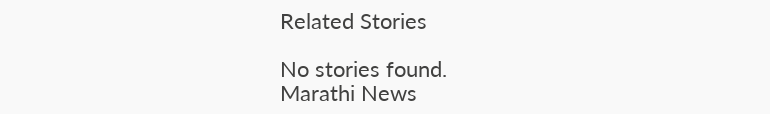Related Stories

No stories found.
Marathi News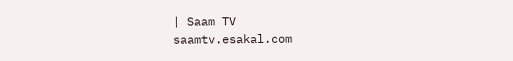| Saam TV
saamtv.esakal.com